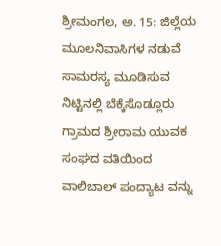ಶ್ರೀಮಂಗಲ, ಅ. 15: ಜಿಲ್ಲೆಯ ಮೂಲನಿವಾಸಿಗಳ ನಡುವೆ ಸಾಮರಸ್ಯ ಮೂಡಿಸುವ ನಿಟ್ಟಿನಲ್ಲಿ ಬೆಕ್ಕೆಸೊಡ್ಲೂರು ಗ್ರಾಮದ ಶ್ರೀರಾಮ ಯುವಕ ಸಂಘದ ವತಿಯಿಂದ ವಾಲಿಬಾಲ್ ಪಂದ್ಯಾಟ ವನ್ನು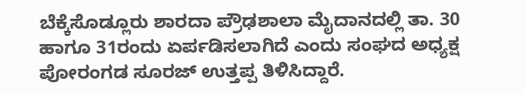ಬೆಕ್ಕೆಸೊಡ್ಲೂರು ಶಾರದಾ ಪ್ರೌಢಶಾಲಾ ಮೈದಾನದಲ್ಲಿ ತಾ. 30 ಹಾಗೂ 31ರಂದು ಏರ್ಪಡಿಸಲಾಗಿದೆ ಎಂದು ಸಂಘದ ಅಧ್ಯಕ್ಷ ಪೋರಂಗಡ ಸೂರಜ್ ಉತ್ತಪ್ಪ ತಿಳಿಸಿದ್ದಾರೆ.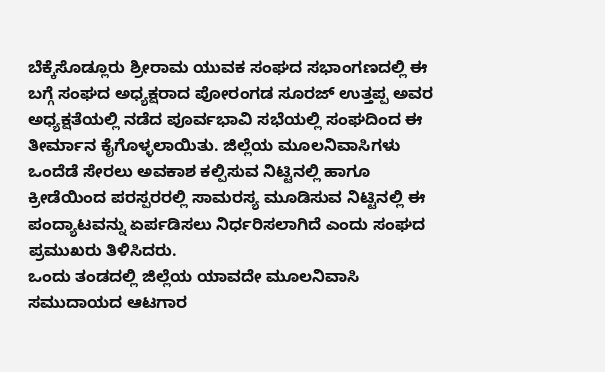ಬೆಕ್ಕೆಸೊಡ್ಲೂರು ಶ್ರೀರಾಮ ಯುವಕ ಸಂಘದ ಸಭಾಂಗಣದಲ್ಲಿ ಈ ಬಗ್ಗೆ ಸಂಘದ ಅಧ್ಯಕ್ಷರಾದ ಪೋರಂಗಡ ಸೂರಜ್ ಉತ್ತಪ್ಪ ಅವರ ಅಧ್ಯಕ್ಷತೆಯಲ್ಲಿ ನಡೆದ ಪೂರ್ವಭಾವಿ ಸಭೆಯಲ್ಲಿ ಸಂಘದಿಂದ ಈ ತೀರ್ಮಾನ ಕೈಗೊಳ್ಳಲಾಯಿತು. ಜಿಲ್ಲೆಯ ಮೂಲನಿವಾಸಿಗಳು ಒಂದೆಡೆ ಸೇರಲು ಅವಕಾಶ ಕಲ್ಪಿಸುವ ನಿಟ್ಟಿನಲ್ಲಿ ಹಾಗೂ ಕ್ರೀಡೆಯಿಂದ ಪರಸ್ಪರರಲ್ಲಿ ಸಾಮರಸ್ಯ ಮೂಡಿಸುವ ನಿಟ್ಟಿನಲ್ಲಿ ಈ ಪಂದ್ಯಾಟವನ್ನು ಏರ್ಪಡಿಸಲು ನಿರ್ಧರಿಸಲಾಗಿದೆ ಎಂದು ಸಂಘದ ಪ್ರಮುಖರು ತಿಳಿಸಿದರು.
ಒಂದು ತಂಡದಲ್ಲಿ ಜಿಲ್ಲೆಯ ಯಾವದೇ ಮೂಲನಿವಾಸಿ ಸಮುದಾಯದ ಆಟಗಾರ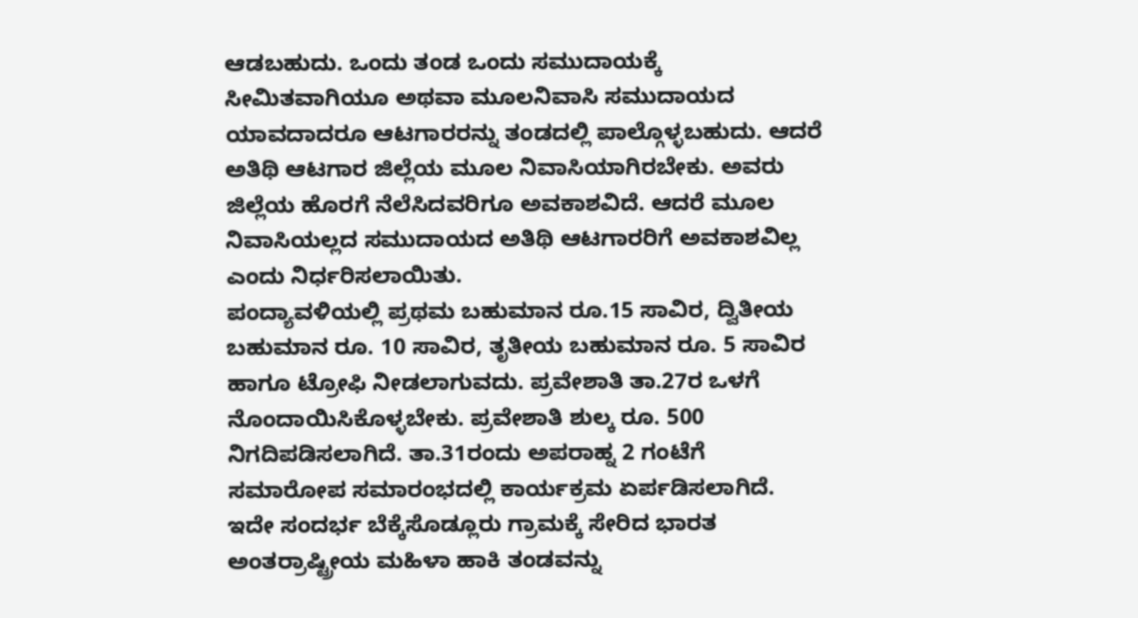ಆಡಬಹುದು. ಒಂದು ತಂಡ ಒಂದು ಸಮುದಾಯಕ್ಕೆ ಸೀಮಿತವಾಗಿಯೂ ಅಥವಾ ಮೂಲನಿವಾಸಿ ಸಮುದಾಯದ ಯಾವದಾದರೂ ಆಟಗಾರರನ್ನು ತಂಡದಲ್ಲಿ ಪಾಲ್ಗೊಳ್ಳಬಹುದು. ಆದರೆ ಅತಿಥಿ ಆಟಗಾರ ಜಿಲ್ಲೆಯ ಮೂಲ ನಿವಾಸಿಯಾಗಿರಬೇಕು. ಅವರು ಜಿಲ್ಲೆಯ ಹೊರಗೆ ನೆಲೆಸಿದವರಿಗೂ ಅವಕಾಶವಿದೆ. ಆದರೆ ಮೂಲ ನಿವಾಸಿಯಲ್ಲದ ಸಮುದಾಯದ ಅತಿಥಿ ಆಟಗಾರರಿಗೆ ಅವಕಾಶವಿಲ್ಲ ಎಂದು ನಿರ್ಧರಿಸಲಾಯಿತು.
ಪಂದ್ಯಾವಳಿಯಲ್ಲಿ ಪ್ರಥಮ ಬಹುಮಾನ ರೂ.15 ಸಾವಿರ, ದ್ವಿತೀಯ ಬಹುಮಾನ ರೂ. 10 ಸಾವಿರ, ತೃತೀಯ ಬಹುಮಾನ ರೂ. 5 ಸಾವಿರ ಹಾಗೂ ಟ್ರೋಫಿ ನೀಡಲಾಗುವದು. ಪ್ರವೇಶಾತಿ ತಾ.27ರ ಒಳಗೆ ನೊಂದಾಯಿಸಿಕೊಳ್ಳಬೇಕು. ಪ್ರವೇಶಾತಿ ಶುಲ್ಕ ರೂ. 500 ನಿಗದಿಪಡಿಸಲಾಗಿದೆ. ತಾ.31ರಂದು ಅಪರಾಹ್ನ 2 ಗಂಟೆಗೆ ಸಮಾರೋಪ ಸಮಾರಂಭದಲ್ಲಿ ಕಾರ್ಯಕ್ರಮ ಏರ್ಪಡಿಸಲಾಗಿದೆ. ಇದೇ ಸಂದರ್ಭ ಬೆಕ್ಕೆಸೊಡ್ಲೂರು ಗ್ರಾಮಕ್ಕೆ ಸೇರಿದ ಭಾರತ ಅಂತರ್ರಾಷ್ಟ್ರೀಯ ಮಹಿಳಾ ಹಾಕಿ ತಂಡವನ್ನು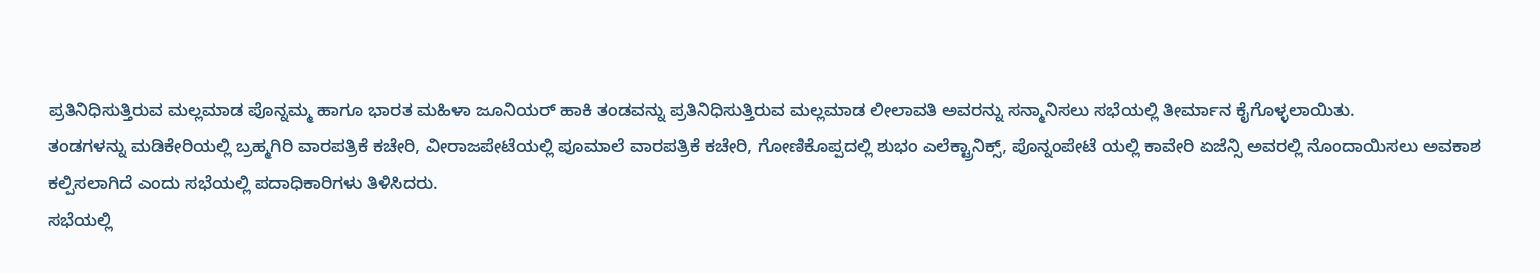ಪ್ರತಿನಿಧಿಸುತ್ತಿರುವ ಮಲ್ಲಮಾಡ ಪೊನ್ನಮ್ಮ ಹಾಗೂ ಭಾರತ ಮಹಿಳಾ ಜೂನಿಯರ್ ಹಾಕಿ ತಂಡವನ್ನು ಪ್ರತಿನಿಧಿಸುತ್ತಿರುವ ಮಲ್ಲಮಾಡ ಲೀಲಾವತಿ ಅವರನ್ನು ಸನ್ಮಾನಿಸಲು ಸಭೆಯಲ್ಲಿ ತೀರ್ಮಾನ ಕೈಗೊಳ್ಳಲಾಯಿತು.
ತಂಡಗಳನ್ನು ಮಡಿಕೇರಿಯಲ್ಲಿ ಬ್ರಹ್ಮಗಿರಿ ವಾರಪತ್ರಿಕೆ ಕಚೇರಿ, ವೀರಾಜಪೇಟೆಯಲ್ಲಿ ಪೂಮಾಲೆ ವಾರಪತ್ರಿಕೆ ಕಚೇರಿ, ಗೋಣಿಕೊಪ್ಪದಲ್ಲಿ ಶುಭಂ ಎಲೆಕ್ಟ್ರಾನಿಕ್ಸ್, ಪೊನ್ನಂಪೇಟೆ ಯಲ್ಲಿ ಕಾವೇರಿ ಏಜೆನ್ಸಿ ಅವರಲ್ಲಿ ನೊಂದಾಯಿಸಲು ಅವಕಾಶ ಕಲ್ಪಿಸಲಾಗಿದೆ ಎಂದು ಸಭೆಯಲ್ಲಿ ಪದಾಧಿಕಾರಿಗಳು ತಿಳಿಸಿದರು.
ಸಭೆಯಲ್ಲಿ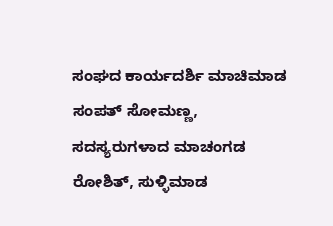ಸಂಘದ ಕಾರ್ಯದರ್ಶಿ ಮಾಚಿಮಾಡ ಸಂಪತ್ ಸೋಮಣ್ಣ, ಸದಸ್ಯರುಗಳಾದ ಮಾಚಂಗಡ ರೋಶಿತ್, ಸುಳ್ಳಿಮಾಡ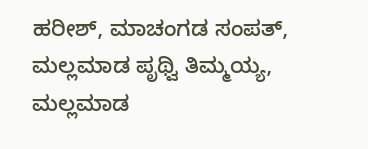ಹರೀಶ್, ಮಾಚಂಗಡ ಸಂಪತ್, ಮಲ್ಲಮಾಡ ಪೃಥ್ವಿ ತಿಮ್ಮಯ್ಯ, ಮಲ್ಲಮಾಡ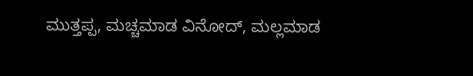ಮುತ್ತಪ್ಪ, ಮಚ್ಚಮಾಡ ವಿನೋದ್, ಮಲ್ಲಮಾಡ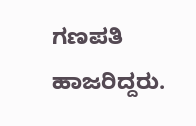ಗಣಪತಿ ಹಾಜರಿದ್ದರು.